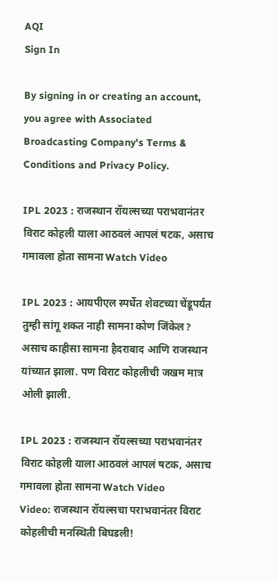AQI
Sign In

By signing in or creating an account, you agree with Associated Broadcasting Company's Terms & Conditions and Privacy Policy.

IPL 2023 : राजस्थान रॉयल्सच्या पराभवानंतर विराट कोहली याला आठवलं आपलं षटक, असाच गमावला होता सामना Watch Video

IPL 2023 : आयपीएल स्पर्धेत शेवटच्या चेंडूपर्यंत तुम्ही सांगू शकत नाही सामना कोण जिंकेल? असाच काहीसा सामना हैदराबाद आणि राजस्थान यांच्यात झाला. पण विराट कोहलीची जखम मात्र ओली झाली.

IPL 2023 : राजस्थान रॉयल्सच्या पराभवानंतर विराट कोहली याला आठवलं आपलं षटक, असाच गमावला होता सामना Watch Video
Video: राजस्थान रॉयल्सचा पराभवानंतर विराट कोहलीची मनस्थिती बिघडली!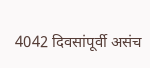4042 दिवसांपूर्वी असंच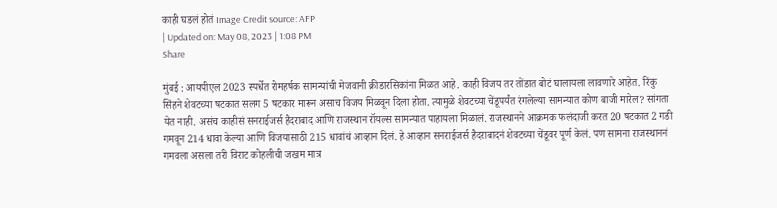काही घडलं होतं Image Credit source: AFP
| Updated on: May 08, 2023 | 1:08 PM
Share

मुंबई : आयपीएल 2023 स्पर्धेत रोमहर्षक सामन्यांची मेजवानी क्रीडारसिकांना मिळत आहे. काही विजय तर तोंडात बोटं घालायला लावणारे आहेत. रिंकु सिंहने शेवटच्या षटकात सलग 5 षटकार मारून असाच विजय मिळवून दिला होता. त्यामुळे शेवटच्या चेंडूपर्यंत रंगलेल्या सामन्यात कोण बाजी मारेल? सांगता येत नाही. असंच काहीसं सनराईजर्स हैदराबाद आणि राजस्थान रॉयल्स सामन्यात पाहायला मिळालं. राजस्थानने आक्रमक फलंदाजी करत 20 षटकात 2 गडी गमवून 214 धावा केल्या आणि विजयासाठी 215 धावांचं आव्हान दिलं. हे आव्हान सनराईजर्स हैदराबादनं शेवटच्या चेंडूवर पूर्ण केलं. पण सामना राजस्थाननं गमवला असला तरी विराट कोहलीची जखम मात्र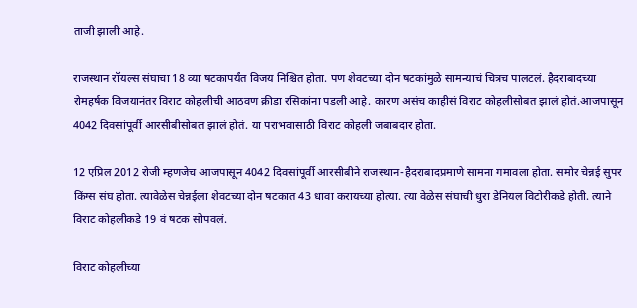ताजी झाली आहे.

राजस्थान रॉयल्स संघाचा 18 व्या षटकापर्यंत विजय निश्चित होता. पण शेवटच्या दोन षटकांमुळे सामन्याचं चित्रच पालटलं. हैदराबादच्या रोमहर्षक विजयानंतर विराट कोहलीची आठवण क्रीडा रसिकांना पडली आहे. कारण असंच काहीसं विराट कोहलीसोबत झालं होतं.आजपासून 4042 दिवसांपूर्वी आरसीबीसोबत झालं होतं. या पराभवासाठी विराट कोहली जबाबदार होता.

12 एप्रिल 2012 रोजी म्हणजेच आजपासून 4042 दिवसांपूर्वी आरसीबीने राजस्थान-हैदराबादप्रमाणे सामना गमावला होता. समोर चेन्नई सुपर किंग्स संघ होता. त्यावेळेस चेन्नईला शेवटच्या दोन षटकात 43 धावा करायच्या होत्या. त्या वेळेस संघाची धुरा डेनियल विटोरीकडे होती. त्याने विराट कोहलीकडे 19 वं षटक सोपवलं.

विराट कोहलीच्या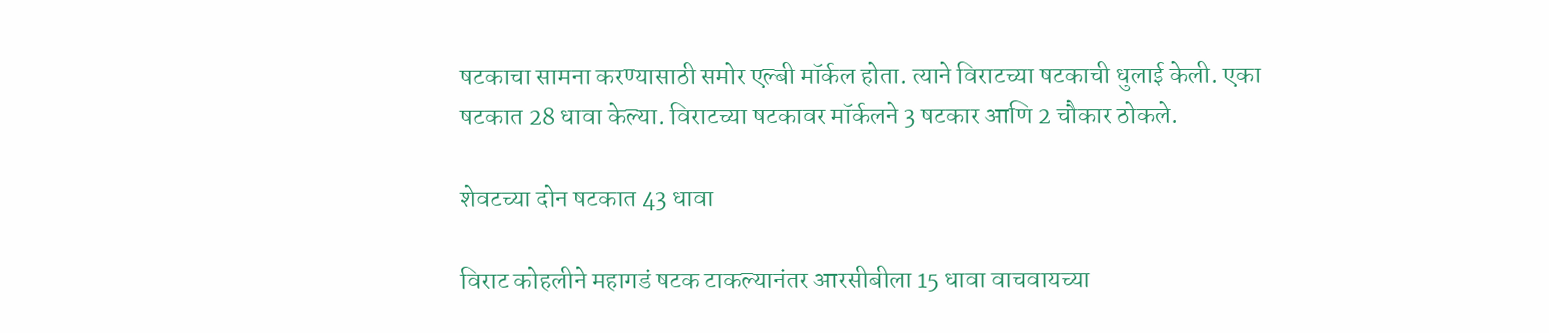षटकाचा सामना करण्यासाठी समोर एल्बी मॉर्कल होता. त्याने विराटच्या षटकाची धुलाई केली. एका षटकात 28 धावा केल्या. विराटच्या षटकावर मॉर्कलने 3 षटकार आणि 2 चौकार ठोकले.

शेवटच्या दोन षटकात 43 धावा

विराट कोहलीने महागडं षटक टाकल्यानंतर आरसीबीला 15 धावा वाचवायच्या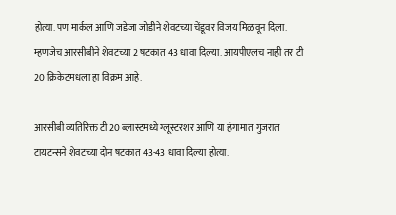होत्या. पण मार्कल आणि जडेजा जोडीने शेवटच्या चेंडूवर विजय मिळवून दिला. म्हणजेच आरसीबीने शेवटच्या 2 षटकात 43 धावा दिल्या. आयपीएलच नाही तर टी 20 क्रिकेटमधला हा विक्रम आहे.

आरसीबी व्यतिरिक्त टी 20 ब्लास्टमध्ये ग्लूस्टरशर आणि या हंगामात गुजरात टायटन्सने शेवटच्या दोन षटकात 43-43 धावा दिल्या होत्या.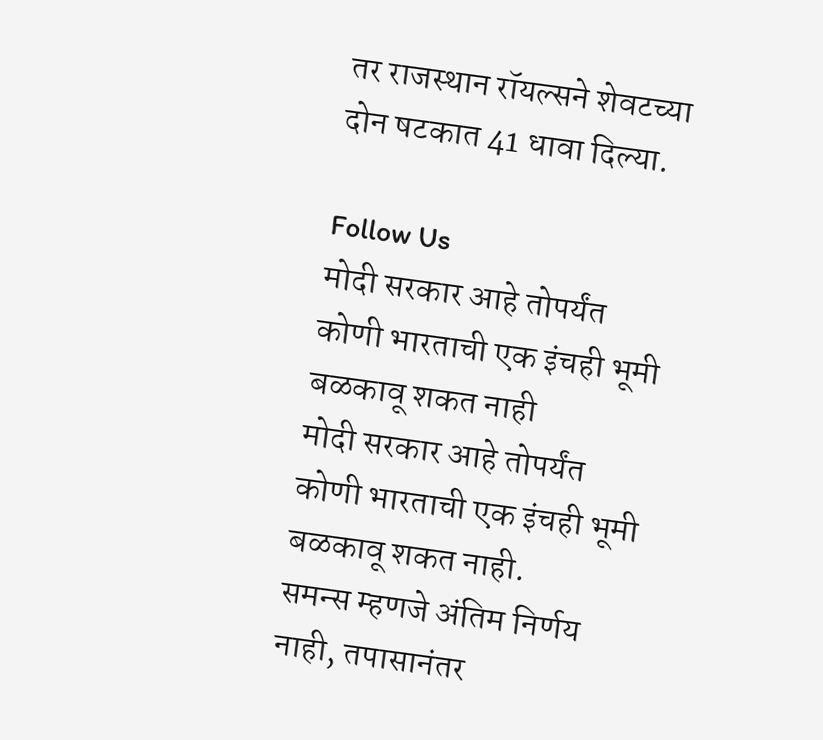तर राजस्थान रॉयल्सने शेवटच्या दोन षटकात 41 धावा दिल्या.

Follow Us
मोदी सरकार आहे तोपर्यंत कोणी भारताची एक इंचही भूमी बळकावू शकत नाही
मोदी सरकार आहे तोपर्यंत कोणी भारताची एक इंचही भूमी बळकावू शकत नाही.
समन्स म्हणजे अंतिम निर्णय नाही, तपासानंतर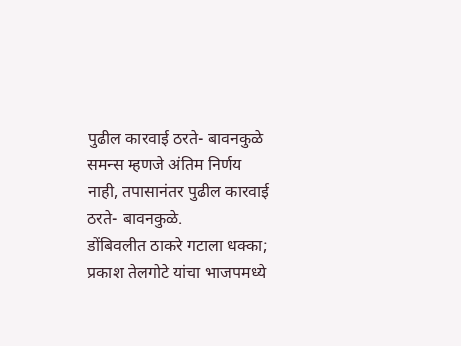पुढील कारवाई ठरते- बावनकुळे
समन्स म्हणजे अंतिम निर्णय नाही, तपासानंतर पुढील कारवाई ठरते- बावनकुळे.
डोंबिवलीत ठाकरे गटाला धक्का; प्रकाश तेलगोटे यांचा भाजपमध्ये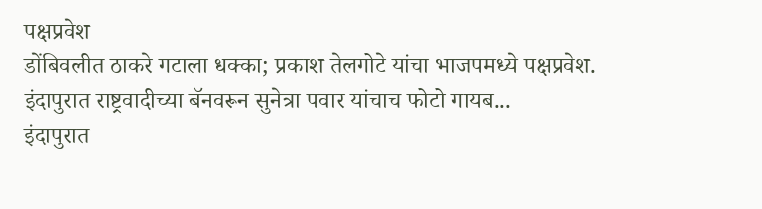पक्षप्रवेश
डोंबिवलीत ठाकरे गटाला धक्का; प्रकाश तेलगोटे यांचा भाजपमध्ये पक्षप्रवेश.
इंदापुरात राष्ट्रवादीच्या बॅनवरून सुनेत्रा पवार यांचाच फोटो गायब...
इंदापुरात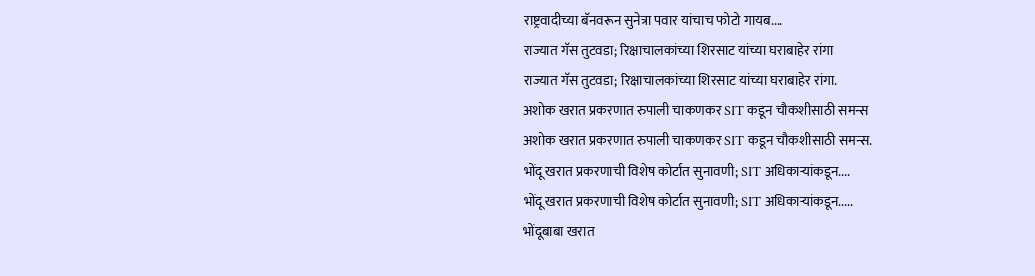राष्ट्रवादीच्या बॅनवरून सुनेत्रा पवार यांचाच फोटो गायब....
राज्यात गॅस तुटवडा; रिक्षाचालकांच्या शिरसाट यांच्या घराबाहेर रांगा
राज्यात गॅस तुटवडा; रिक्षाचालकांच्या शिरसाट यांच्या घराबाहेर रांगा.
अशोक खरात प्रकरणात रुपाली चाकणकर SIT कडून चौकशीसाठी समन्स
अशोक खरात प्रकरणात रुपाली चाकणकर SIT कडून चौकशीसाठी समन्स.
भोंदू खरात प्रकरणाची विशेष कोर्टात सुनावणी; SIT अधिकाऱ्यांकडून....
भोंदू खरात प्रकरणाची विशेष कोर्टात सुनावणी; SIT अधिकाऱ्यांकडून.....
भोंदूबाबा खरात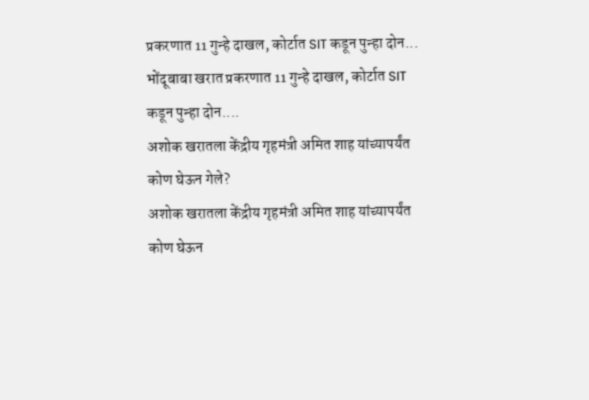प्रकरणात 11 गुन्हे दाखल, कोर्टात SIT कडून पुन्हा दोन...
भोंदूबाबा खरात प्रकरणात 11 गुन्हे दाखल, कोर्टात SIT कडून पुन्हा दोन....
अशोक खरातला केंद्रीय गृहमंत्री अमित शाह यांच्यापर्यंत कोण घेऊन गेले?
अशोक खरातला केंद्रीय गृहमंत्री अमित शाह यांच्यापर्यंत कोण घेऊन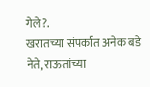गेले?.
खरातच्या संपर्कात अनेक बडे नेते, राऊतांच्या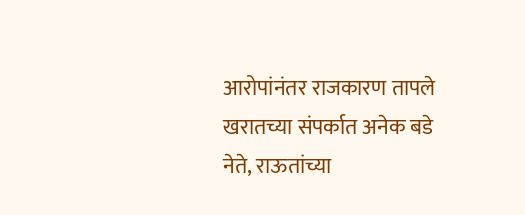आरोपांनंतर राजकारण तापले
खरातच्या संपर्कात अनेक बडे नेते, राऊतांच्या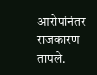आरोपांनंतर राजकारण तापले.